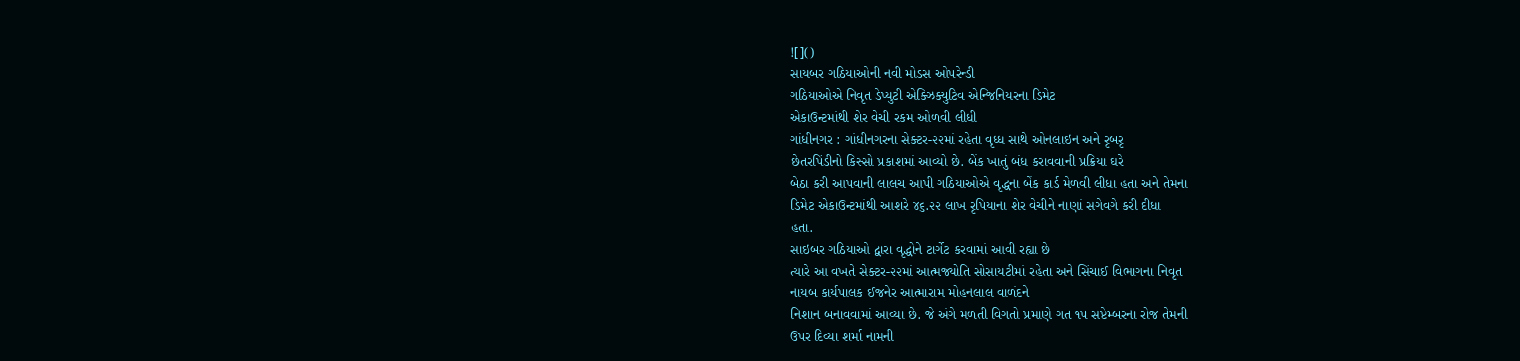![]()
સાયબર ગઠિયાઓની નવી મોડસ ઓપરેન્ડી
ગઠિયાઓએ નિવૃત ડેપ્યુટી એક્ઝિક્યુટિવ એન્જિનિયરના ડિમેટ
એકાઉન્ટમાંથી શેર વેચી રકમ ઓળવી લીધી
ગાંધીનગર : ગાંધીનગરના સેક્ટર-૨૨માં રહેતા વૃધ્ધ સાથે ઓનલાઇન અને રૃબરૃ
છેતરપિંડીનો કિસ્સો પ્રકાશમાં આવ્યો છે. બેંક ખાતું બંધ કરાવવાની પ્રક્રિયા ઘરે
બેઠા કરી આપવાની લાલચ આપી ગઠિયાઓએ વૃદ્ધના બેંક કાર્ડ મેળવી લીધા હતા અને તેમના
ડિમેટ એકાઉન્ટમાંથી આશરે ૪૬.૨૨ લાખ રૃપિયાના શેર વેચીને નાણાં સગેવગે કરી દીધા
હતા.
સાઇબર ગઠિયાઓ દ્વારા વૃદ્ધોને ટાર્ગેટ કરવામાં આવી રહ્યા છે
ત્યારે આ વખતે સેક્ટર-૨૨માં આત્મજ્યોતિ સોસાયટીમાં રહેતા અને સિંચાઈ વિભાગના નિવૃત
નાયબ કાર્યપાલક ઈજનેર આત્મારામ મોહનલાલ વાળંદને
નિશાન બનાવવામાં આવ્યા છે. જે અંગે મળતી વિગતો પ્રમાણે ગત ૧૫ સપ્ટેમ્બરના રોજ તેમની
ઉપર દિવ્યા શર્મા નામની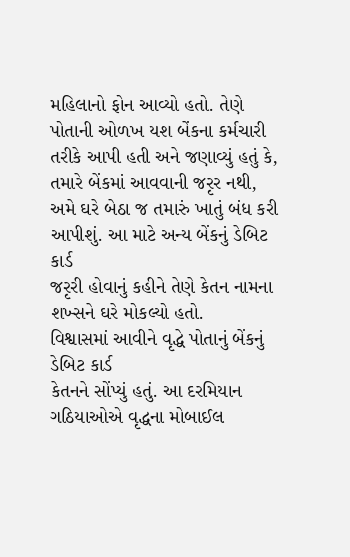મહિલાનો ફોન આવ્યો હતો. તેણે પોતાની ઓળખ યશ બેંકના કર્મચારી
તરીકે આપી હતી અને જણાવ્યું હતું કે,
તમારે બેંકમાં આવવાની જરૃર નથી,
અમે ઘરે બેઠા જ તમારું ખાતું બંધ કરી આપીશું. આ માટે અન્ય બેંકનું ડેબિટ કાર્ડ
જરૃરી હોવાનું કહીને તેણે કેતન નામના શખ્સને ઘરે મોકલ્યો હતો.
વિશ્વાસમાં આવીને વૃદ્ધે પોતાનું બેંકનું ડેબિટ કાર્ડ
કેતનને સોંપ્યું હતું. આ દરમિયાન ગઠિયાઓએ વૃદ્ધના મોબાઈલ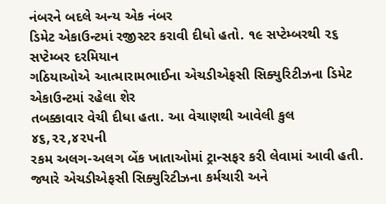નંબરને બદલે અન્ય એક નંબર
ડિમેટ એકાઉન્ટમાં રજીસ્ટર કરાવી દીધો હતો. ૧૯ સપ્ટેમ્બરથી ૨૬ સપ્ટેમ્બર દરમિયાન
ગઠિયાઓએ આત્મારામભાઈના એચડીએફસી સિક્યુરિટીઝના ડિમેટ એકાઉન્ટમાં રહેલા શેર
તબક્કાવાર વેચી દીધા હતા. આ વેચાણથી આવેલી કુલ ૪૬,૨૨,૪૨૫ની
રકમ અલગ-અલગ બેંક ખાતાઓમાં ટ્રાન્સફર કરી લેવામાં આવી હતી.
જ્યારે એચડીએફસી સિક્યુરિટીઝના કર્મચારી અને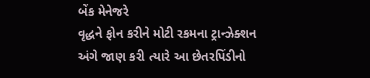બેંક મેનેજરે
વૃદ્ધને ફોન કરીને મોટી રકમના ટ્રાન્ઝેક્શન અંગે જાણ કરી ત્યારે આ છેતરપિંડીનો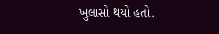ખુલાસો થયો હતો.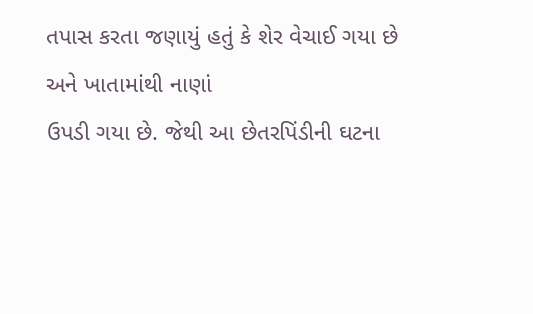તપાસ કરતા જણાયું હતું કે શેર વેચાઈ ગયા છે અને ખાતામાંથી નાણાં
ઉપડી ગયા છે. જેથી આ છેતરપિંડીની ઘટના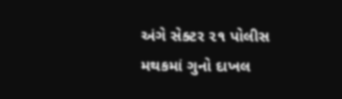અંગે સેક્ટર ૨૧ પોલીસ મથકમાં ગુનો દાખલ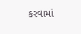કરવામાં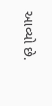આવ્યો છે.